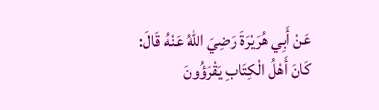عَنْ ‌أَبِي هُرَيْرَةَ رَضِيَ اللهُ عَنْهُ قَالَ:
كَانَ أَهْلُ الْكِتَابِ يَقْرَؤُونَ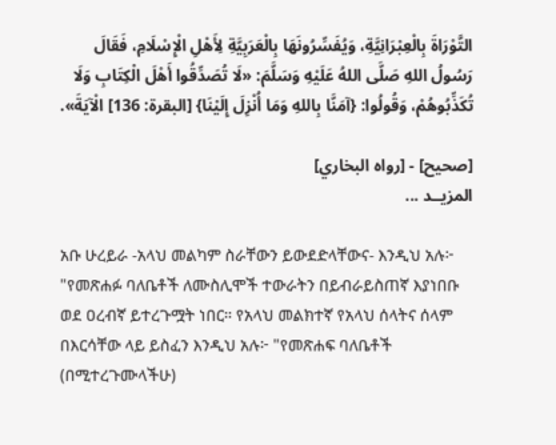التَّوْرَاةَ بِالْعِبْرَانِيَّةِ، وَيُفَسِّرُونَهَا بِالْعَرَبِيَّةِ لِأَهْلِ الْإِسْلَامِ، فَقَالَ رَسُولُ اللهِ صَلَّى اللهُ عَلَيْهِ وَسَلَّمَ: «لَا تُصَدِّقُوا أَهْلَ الْكِتَابِ وَلَا تُكَذِّبُوهُمْ، وَقُولُوا: {آمَنَّا بِاللهِ وَمَا أُنْزِلَ إِلَيْنَا} [البقرة: 136] الْآيَةَ».

[صحيح] - [رواه البخاري]
المزيــد ...

አቡ ሁረይራ -አላህ መልካም ስራቸውን ይውደድላቸውና- እንዲህ አሉ፦
"የመጽሐፉ ባለቤቶች ለሙስሊሞች ተውራትን በይብራይስጠኛ እያነበቡ ወደ ዐረብኛ ይተረጉሟት ነበር። የአላህ መልክተኛ የአላህ ሰላትና ሰላም በእርሳቸው ላይ ይስፈን እንዲህ አሉ፦ "የመጽሐፍ ባለቤቶች (በሚተረጉሙላችሁ)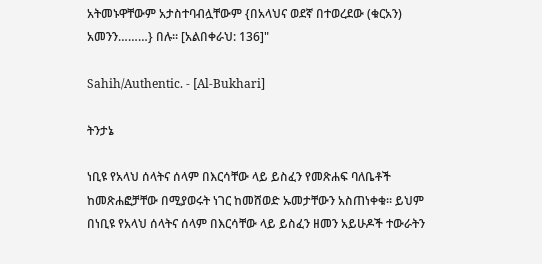አትመኑዋቸውም አታስተባብሏቸውም {በአላህና ወደኛ በተወረደው (ቁርአን) አመንን………} በሉ። [አልበቀራህ: 136]"

Sahih/Authentic. - [Al-Bukhari]

ትንታኔ

ነቢዩ የአላህ ሰላትና ሰላም በእርሳቸው ላይ ይስፈን የመጽሐፍ ባለቤቶች ከመጽሐፎቻቸው በሚያወሩት ነገር ከመሸወድ ኡመታቸውን አስጠነቀቁ። ይህም በነቢዩ የአላህ ሰላትና ሰላም በእርሳቸው ላይ ይስፈን ዘመን አይሁዶች ተውራትን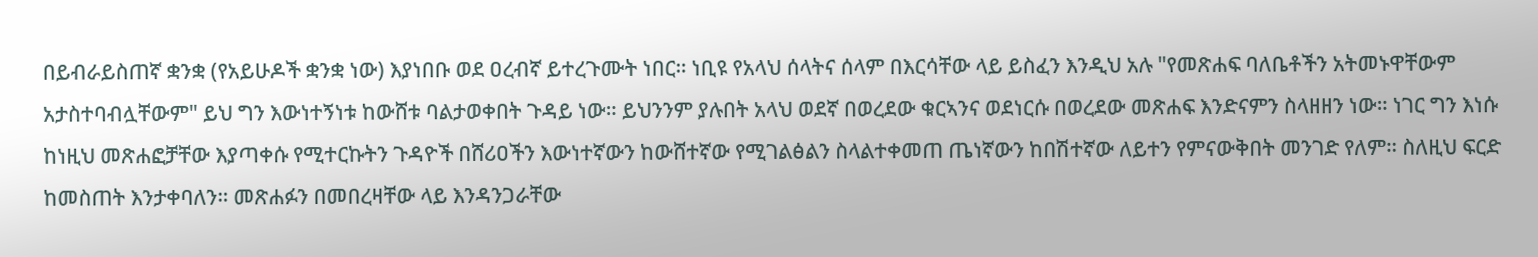በይብራይስጠኛ ቋንቋ (የአይሁዶች ቋንቋ ነው) እያነበቡ ወደ ዐረብኛ ይተረጉሙት ነበር። ነቢዩ የአላህ ሰላትና ሰላም በእርሳቸው ላይ ይስፈን እንዲህ አሉ "የመጽሐፍ ባለቤቶችን አትመኑዋቸውም አታስተባብሏቸውም" ይህ ግን እውነተኝነቱ ከውሸቱ ባልታወቀበት ጉዳይ ነው። ይህንንም ያሉበት አላህ ወደኛ በወረደው ቁርኣንና ወደነርሱ በወረደው መጽሐፍ እንድናምን ስላዘዘን ነው። ነገር ግን እነሱ ከነዚህ መጽሐፎቻቸው እያጣቀሱ የሚተርኩትን ጉዳዮች በሸሪዐችን እውነተኛውን ከውሸተኛው የሚገልፅልን ስላልተቀመጠ ጤነኛውን ከበሽተኛው ለይተን የምናውቅበት መንገድ የለም። ስለዚህ ፍርድ ከመስጠት እንታቀባለን። መጽሐፉን በመበረዛቸው ላይ እንዳንጋራቸው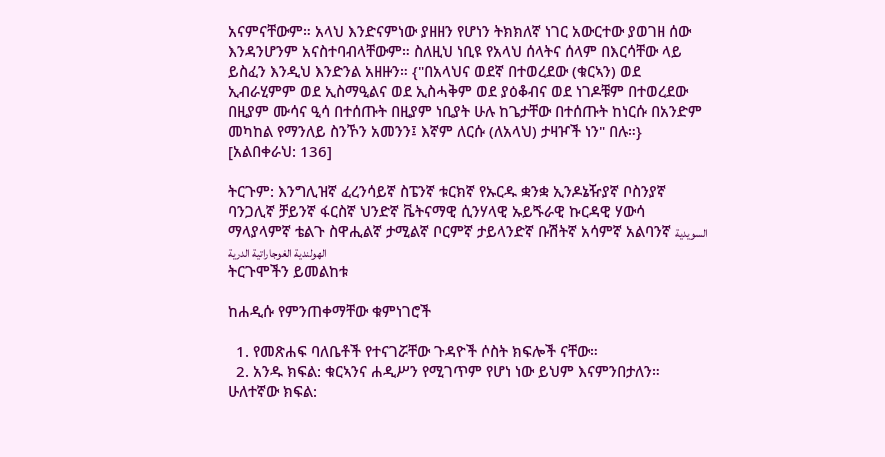አናምናቸውም። አላህ እንድናምነው ያዘዘን የሆነን ትክክለኛ ነገር አውርተው ያወገዘ ሰው እንዳንሆንም አናስተባብላቸውም። ስለዚህ ነቢዩ የአላህ ሰላትና ሰላም በእርሳቸው ላይ ይስፈን እንዲህ እንድንል አዘዙን። {"በአላህና ወደኛ በተወረደው (ቁርኣን) ወደ ኢብራሂምም ወደ ኢስማዒልና ወደ ኢስሓቅም ወደ ያዕቆብና ወደ ነገዶቹም በተወረደው በዚያም ሙሳና ዒሳ በተሰጡት በዚያም ነቢያት ሁሉ ከጌታቸው በተሰጡት ከነርሱ በአንድም መካከል የማንለይ ስንኾን አመንን፤ እኛም ለርሱ (ለአላህ) ታዛዦች ነን" በሉ።} [አልበቀራህ: 136]

ትርጉም: እንግሊዝኛ ፈረንሳይኛ ስፔንኛ ቱርክኛ የኡርዱ ቋንቋ ኢንዶኔዥያኛ ቦስንያኛ ባንጋሊኛ ቻይንኛ ፋርስኛ ህንድኛ ቬትናማዊ ሲንሃላዊ ኡይጙራዊ ኩርዳዊ ሃውሳ ማላያላምኛ ቴልጉ ስዋሒልኛ ታሚልኛ ቦርምኛ ታይላንድኛ ቡሽትኛ አሳምኛ አልባንኛ السويدية الهولندية الغوجاراتية الدرية
ትርጉሞችን ይመልከቱ

ከሐዲሱ የምንጠቀማቸው ቁምነገሮች

  1. የመጽሐፍ ባለቤቶች የተናገሯቸው ጉዳዮች ሶስት ክፍሎች ናቸው።
  2. አንዱ ክፍል: ቁርኣንና ሐዲሥን የሚገጥም የሆነ ነው ይህም እናምንበታለን። ሁለተኛው ክፍል: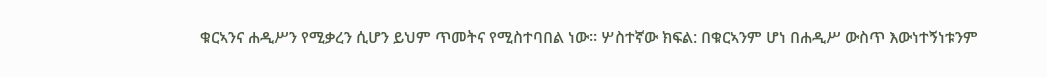ቁርኣንና ሐዲሥን የሚቃረን ሲሆን ይህም ጥመትና የሚስተባበል ነው። ሦስተኛው ክፍል: በቁርኣንም ሆነ በሐዲሥ ውስጥ እውነተኝነቱንም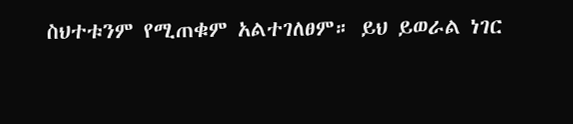ስህተቱንም የሚጠቁም አልተገለፀም። ይህ ይወራል ነገር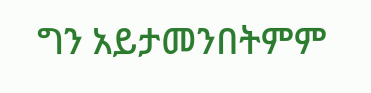ግን አይታመንበትምም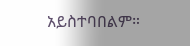አይስተባበልም።